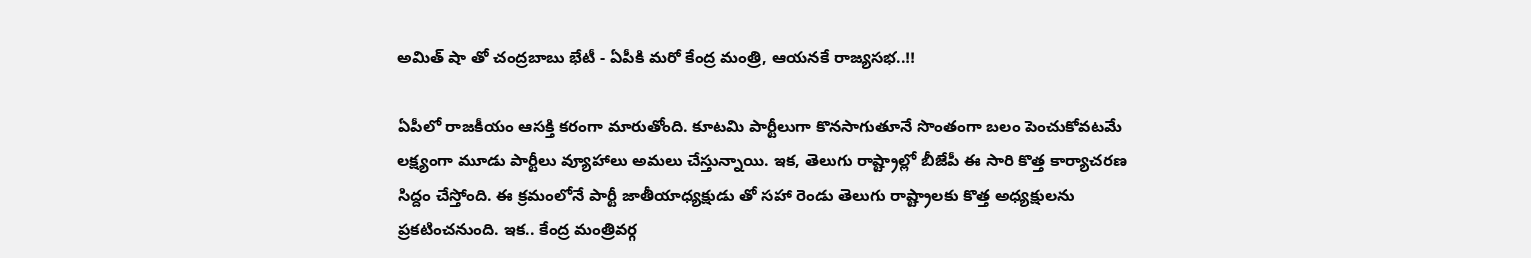అమిత్ షా తో చంద్రబాబు భేటీ - ఏపీకి మరో కేంద్ర మంత్రి, ఆయనకే రాజ్యసభ..!!

ఏపీలో రాజకీయం ఆసక్తి కరంగా మారుతోంది. కూటమి పార్టీలుగా కొనసాగుతూనే సొంతంగా బలం పెంచుకోవటమే లక్ష్యంగా మూడు పార్టీలు వ్యూహాలు అమలు చేస్తున్నాయి. ఇక, తెలుగు రాష్ట్రాల్లో బీజేపీ ఈ సారి కొత్త కార్యాచరణ సిద్దం చేస్తోంది. ఈ క్రమంలోనే పార్టీ జాతీయాధ్యక్షుడు తో సహా రెండు తెలుగు రాష్ట్రాలకు కొత్త అధ్యక్షులను ప్రకటించనుంది. ఇక.. కేంద్ర మంత్రివర్గ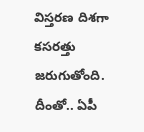విస్తరణ దిశగా కసరత్తు జరుగుతోంది. దీంతో.. ఏపీ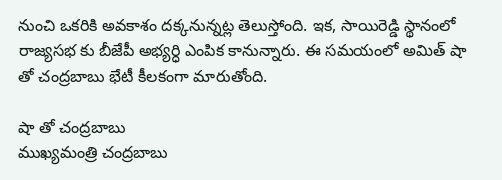నుంచి ఒకరికి అవకాశం దక్కనున్నట్ల తెలుస్తోంది. ఇక, సాయిరెడ్డి స్థానంలో రాజ్యసభ కు బీజేపీ అభ్యర్ధి ఎంపిక కానున్నారు. ఈ సమయంలో అమిత్ షా తో చంద్రబాబు భేటీ కీలకంగా మారుతోంది.

షా తో చంద్రబాబు
ముఖ్యమంత్రి చంద్రబాబు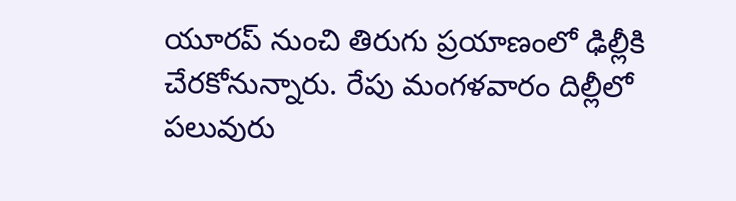యూరప్ నుంచి తిరుగు ప్రయాణంలో ఢిల్లీకి చేరకోనున్నారు. రేపు మంగళవారం దిల్లీలో పలువురు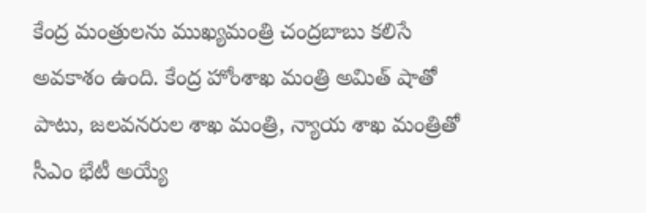కేంద్ర మంత్రులను ముఖ్యమంత్రి చంద్రబాబు కలిసే అవకాశం ఉంది. కేంద్ర హోంశాఖ మంత్రి అమిత్ షాతో పాటు, జలవనరుల శాఖ మంత్రి, న్యాయ శాఖ మంత్రితో సీఎం భేటీ అయ్యే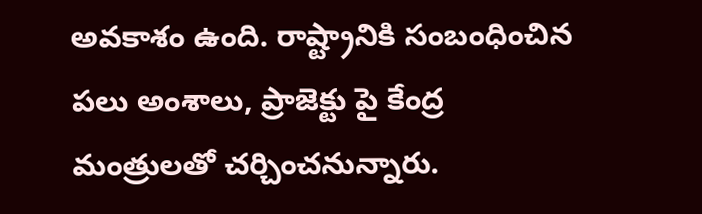అవకాశం ఉంది. రాష్ట్రానికి సంబంధించిన పలు అంశాలు, ప్రాజెక్టు పై కేంద్ర మంత్రులతో చర్చించనున్నారు.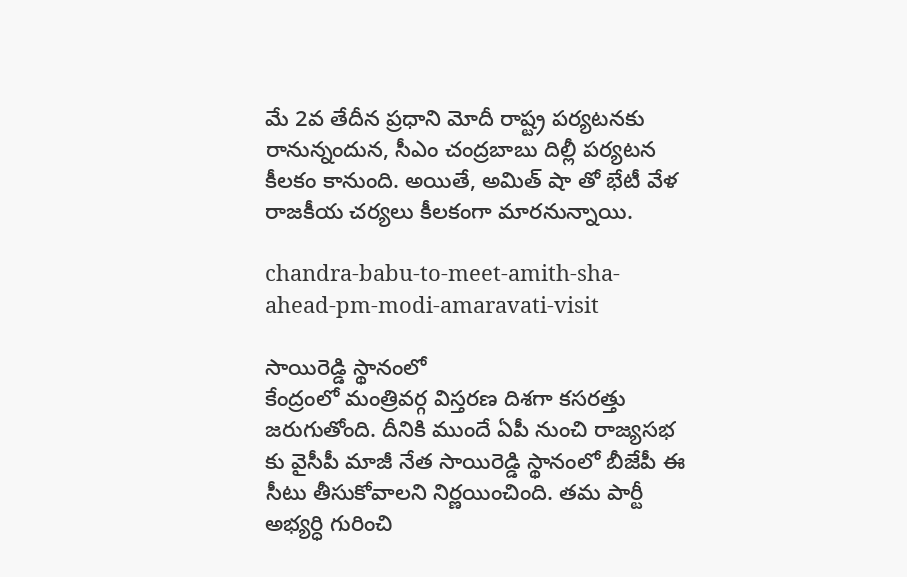మే 2వ తేదీన ప్రధాని మోదీ రాష్ట్ర పర్యటనకు రానున్నందున, సీఎం చంద్రబాబు దిల్లీ పర్యటన కీలకం కానుంది. అయితే, అమిత్ షా తో భేటీ వేళ రాజకీయ చర్యలు కీలకంగా మారనున్నాయి.

chandra-babu-to-meet-amith-sha-ahead-pm-modi-amaravati-visit

సాయిరెడ్డి స్థానంలో
కేంద్రంలో మంత్రివర్గ విస్తరణ దిశగా కసరత్తు జరుగుతోంది. దీనికి ముందే ఏపీ నుంచి రాజ్యసభ కు వైసీపీ మాజీ నేత సాయిరెడ్డి స్థానంలో బీజేపీ ఈ సీటు తీసుకోవాలని నిర్ణయించింది. తమ పార్టీ అభ్యర్ధి గురించి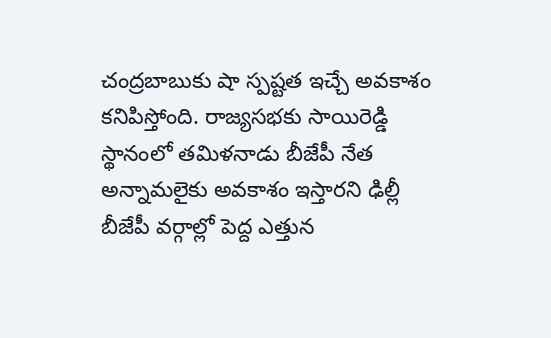చంద్రబాబుకు షా స్పష్టత ఇచ్చే అవకాశం కనిపిస్తోంది. రాజ్యసభకు సాయిరెడ్డి స్థానంలో తమిళనాడు బీజేపీ నేత అన్నామలైకు అవకాశం ఇస్తారని ఢిల్లీ బీజేపీ వర్గాల్లో పెద్ద ఎత్తున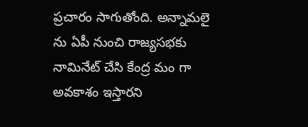ప్రచారం సాగుతోంది. అన్నామలై ను ఏపీ నుంచి రాజ్యసభకు నామినేట్ చేసి కేంద్ర మం గా అవకాశం ఇస్తారని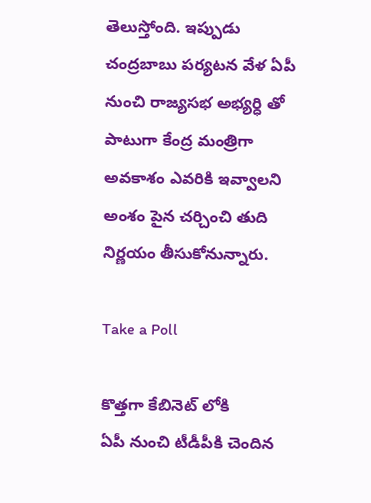తెలుస్తోంది. ఇప్పుడు చంద్రబాబు పర్యటన వేళ ఏపీ నుంచి రాజ్యసభ అభ్యర్ధి తో పాటుగా కేంద్ర మంత్రిగా అవకాశం ఎవరికి ఇవ్వాలని అంశం పైన చర్చించి తుది నిర్ణయం తీసుకోనున్నారు.

Take a Poll

కొత్తగా కేబినెట్ లోకి
ఏపీ నుంచి టీడీపీకి చెందిన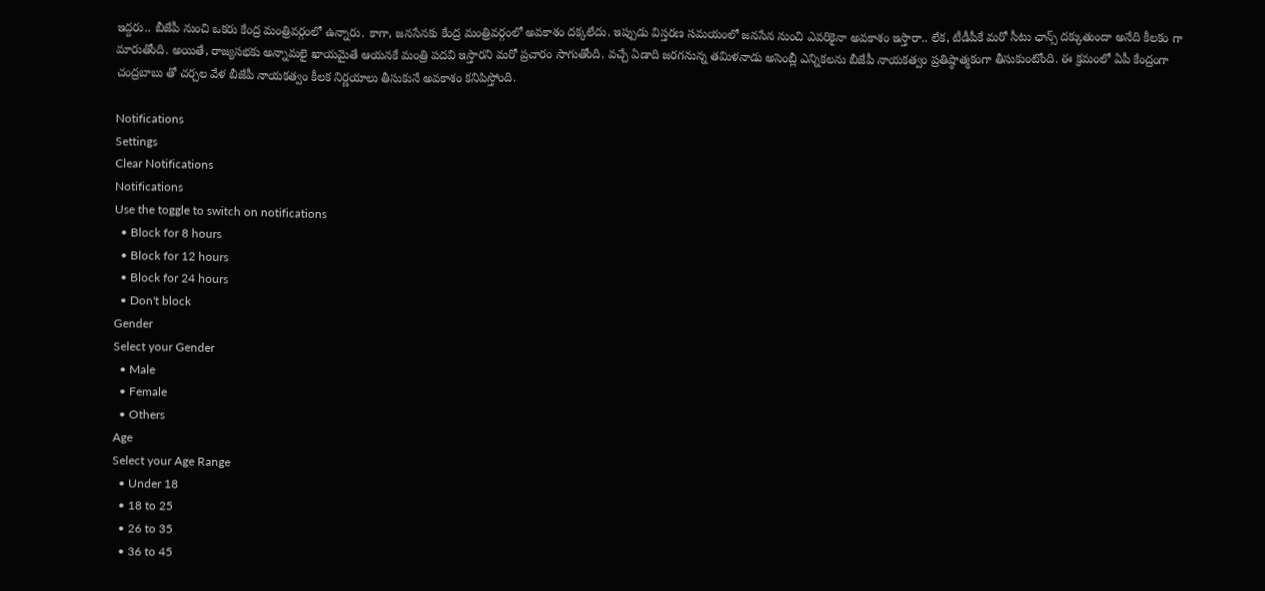ఇద్దరు.. బీజేపీ నుంచి ఒకరు కేంద్ర మంత్రివర్గంలో ఉన్నారు. కాగా, జనసేనకు కేంద్ర మంత్రివర్గంలో అవకాశం దక్కలేదు. ఇప్పుడు విస్తరణ సమయంలో జనసేన నుంచి ఎవరికైనా అవకాశం ఇస్తారా.. లేక, టీడీపీకే మరో సీటు ఛాన్స్ దక్కుతుందా అనేది కీలకం గా మారుతోంది. అయితే, రాజ్యసభకు అన్నామలై ఖాయమైతే ఆయనకే మంత్రి పదవి ఇస్తారని మరో ప్రచారం సాగుతోంది. వచ్చే ఏడాది జరగనున్న తమిళనాడు అసెంబ్లీ ఎన్నికలను బీజేపీ నాయకత్వం ప్రతిష్ఠాత్మకంగా తీసుకుంటోంది. ఈ క్రమంలో ఏపీ కేంద్రంగా చంద్రబాబు తో చర్చల వేళ బీజేపీ నాయకత్వం కీలక నిర్ణయాలు తీసుకునే అవకాశం కనిపిస్తోంది.

Notifications
Settings
Clear Notifications
Notifications
Use the toggle to switch on notifications
  • Block for 8 hours
  • Block for 12 hours
  • Block for 24 hours
  • Don't block
Gender
Select your Gender
  • Male
  • Female
  • Others
Age
Select your Age Range
  • Under 18
  • 18 to 25
  • 26 to 35
  • 36 to 45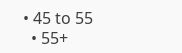• 45 to 55
  • 55+